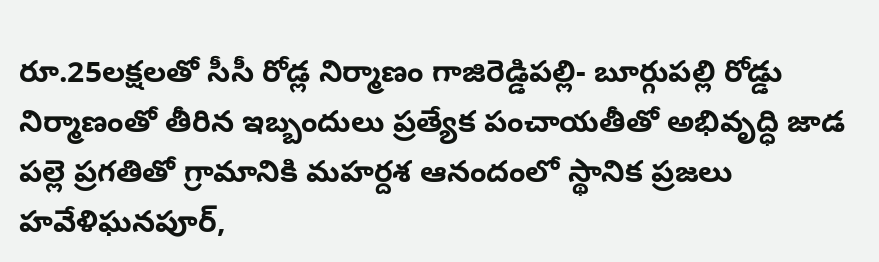రూ.25లక్షలతో సీసీ రోడ్ల నిర్మాణం గాజిరెడ్డిపల్లి- బూర్గుపల్లి రోడ్డు నిర్మాణంతో తీరిన ఇబ్బందులు ప్రత్యేక పంచాయతీతో అభివృద్ధి జాడ పల్లె ప్రగతితో గ్రామానికి మహర్దశ ఆనందంలో స్థానిక ప్రజలు హవేళిఘనపూర్,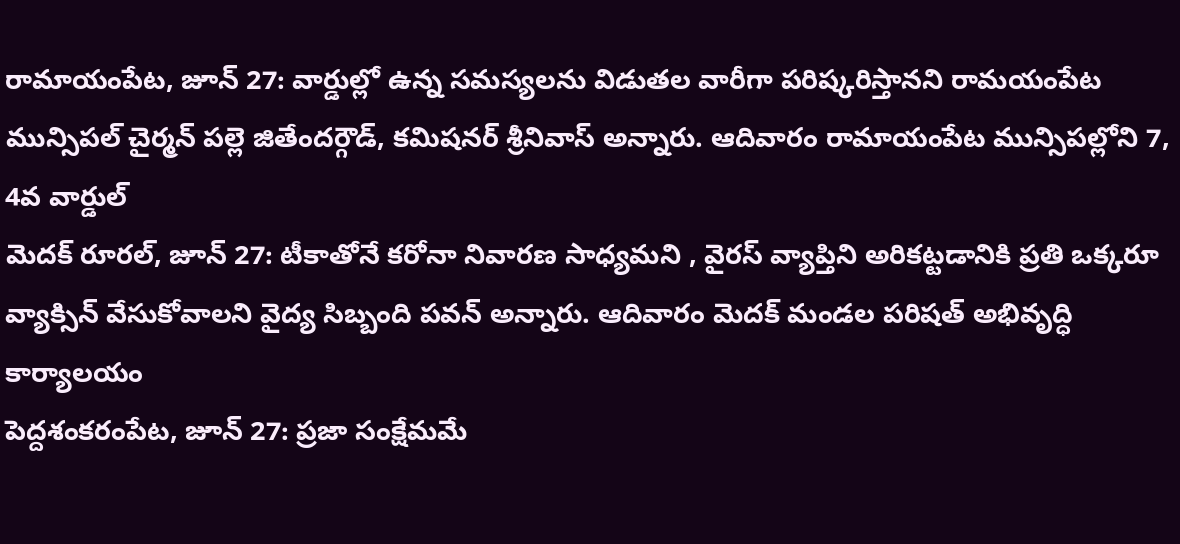రామాయంపేట, జూన్ 27: వార్డుల్లో ఉన్న సమస్యలను విడుతల వారీగా పరిష్కరిస్తానని రామయంపేట మున్సిపల్ చైర్మన్ పల్లె జితేందర్గౌడ్, కమిషనర్ శ్రీనివాస్ అన్నారు. ఆదివారం రామాయంపేట మున్సిపల్లోని 7, 4వ వార్డుల్
మెదక్ రూరల్, జూన్ 27: టీకాతోనే కరోనా నివారణ సాధ్యమని , వైరస్ వ్యాప్తిని అరికట్టడానికి ప్రతి ఒక్కరూ వ్యాక్సిన్ వేసుకోవాలని వైద్య సిబ్బంది పవన్ అన్నారు. ఆదివారం మెదక్ మండల పరిషత్ అభివృద్ధి కార్యాలయం
పెద్దశంకరంపేట, జూన్ 27: ప్రజా సంక్షేమమే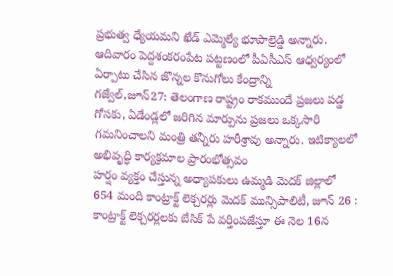ప్రభుత్వ ధ్యేయమని ఖేడ్ ఎమ్మెల్యే భూపాల్రెడ్డి అన్నారు. ఆదివారం పెద్దశంకరంపేట పట్టణంలో పీఏసీఎస్ ఆధ్వర్యంలో ఏర్పాటు చేసిన జొన్నల కొనుగోలు కేంద్రాన్ని
గజ్వేల్,జూన్27: తెలంగాణ రాష్ట్రం రాకముందే ప్రజలు పడ్డ గోసకు, ఏడేండ్లలో జరిగిన మార్పును ప్రజలు ఒక్కసారి గమనించాలని మంత్రి తన్నీరు హరీశ్రావు అన్నారు. ఇటిక్యాలలో అభివృద్ధి కార్యక్రమాల ప్రారంభోత్సవం
హర్షం వ్యక్తం చేస్తున్న అధ్యాపకులు ఉమ్మడి మెదక్ జిల్లాలో 654 మంది కాంట్రాక్ట్ లెక్చరర్లు మెదక్ మున్సిపాలిటీ, జూన్ 26 : కాంట్రాక్ట్ లెక్చరర్లలకు బేసిక్ పే వర్తింపజేస్తూ ఈ నెల 16న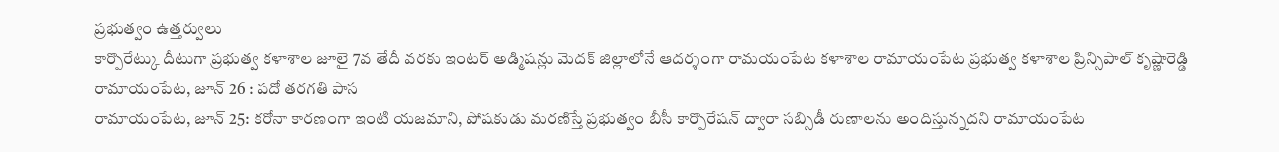ప్రభుత్వం ఉత్తర్వులు
కార్పొరేట్కు దీటుగా ప్రభుత్వ కళాశాల జూలై 7వ తేదీ వరకు ఇంటర్ అడ్మిషన్లు మెదక్ జిల్లాలోనే ఆదర్శంగా రామయంపేట కళాశాల రామాయంపేట ప్రభుత్వ కళాశాల ప్రిన్సిపాల్ కృష్ణారెడ్డి రామాయంపేట, జూన్ 26 : పదో తరగతి పాస
రామాయంపేట, జూన్ 25: కరోనా కారణంగా ఇంటి యజమాని, పోషకుడు మరణిస్తే ప్రభుత్వం బీసీ కార్పొరేషన్ ద్వారా సబ్సిడీ రుణాలను అందిస్తున్నదని రామాయంపేట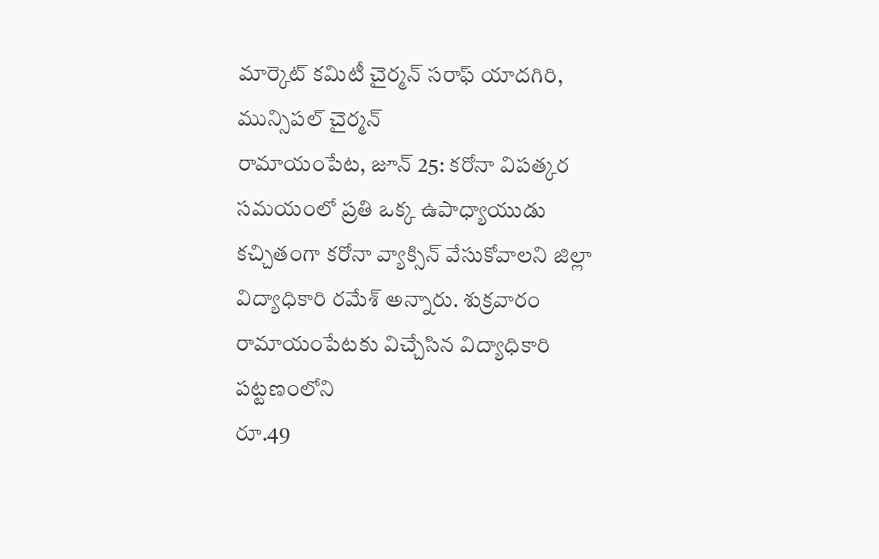మార్కెట్ కమిటీ చైర్మన్ సరాఫ్ యాదగిరి, మున్సిపల్ చైర్మన్
రామాయంపేట, జూన్ 25: కరోనా విపత్కర సమయంలో ప్రతి ఒక్క ఉపాధ్యాయుడు కచ్చితంగా కరోనా వ్యాక్సిన్ వేసుకోవాలని జిల్లా విద్యాధికారి రమేశ్ అన్నారు. శుక్రవారం రామాయంపేటకు విచ్చేసిన విద్యాధికారి పట్టణంలోని
రూ.49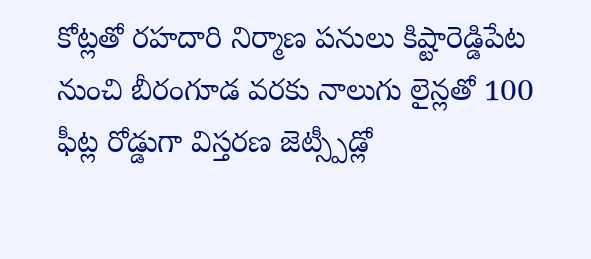కోట్లతో రహదారి నిర్మాణ పనులు కిష్టారెడ్డిపేట నుంచి బీరంగూడ వరకు నాలుగు లైన్లతో 100 ఫీట్ల రోడ్డుగా విస్తరణ జెట్స్పీడ్లో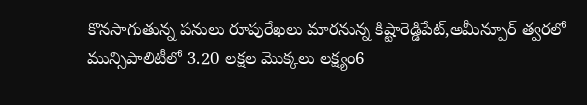కొనసాగుతున్న పనులు రూపురేఖలు మారనున్న కిష్టారెడ్డిపేట్,అమీన్పూర్ త్వరలో
మున్సిపాలిటీలో 3.20 లక్షల మొక్కలు లక్ష్యం6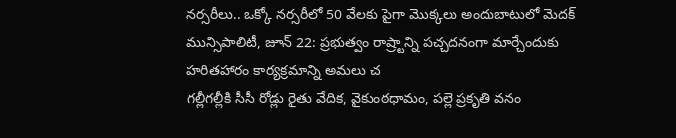నర్సరీలు.. ఒక్కో నర్సరీలో 50 వేలకు పైగా మొక్కలు అందుబాటులో మెదక్ మున్సిపాలిటీ, జూన్ 22: ప్రభుత్వం రాష్ర్టాన్ని పచ్చదనంగా మార్చేందుకు హరితహారం కార్యక్రమాన్ని అమలు చ
గల్లీగల్లీకి సీసీ రోడ్లు రైతు వేదిక, వైకుంఠధామం, పల్లె ప్రకృతి వనం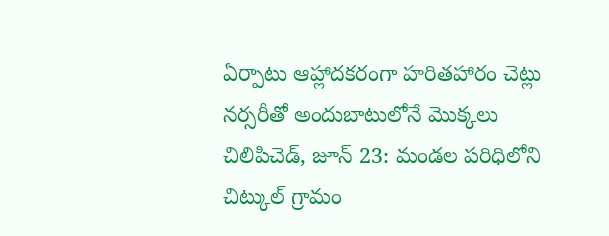ఏర్పాటు ఆహ్లాదకరంగా హరితహారం చెట్లు నర్సరీతో అందుబాటులోనే మొక్కలు చిలిపిచెడ్, జూన్ 23: మండల పరిధిలోని చిట్కుల్ గ్రామం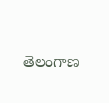తెలంగాణ